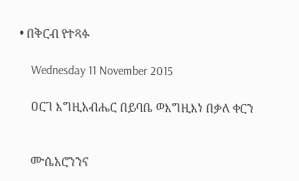• በቅርብ የተጻፉ

    Wednesday 11 November 2015

    ዐርገ እግዚአብሔር በይባቤ ወእግዚእነ በቃለ ቀርን


    ሙሴአሮንንና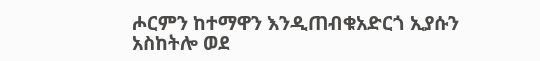ሖርምን ከተማዋን እንዲጠብቁአድርጎ ኢያሱን አስከትሎ ወደ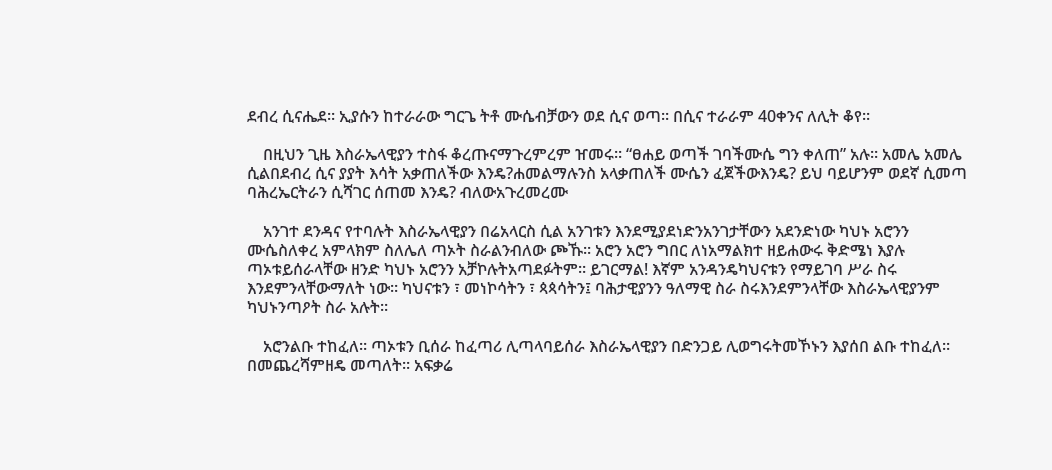ደብረ ሲናሔደ። ኢያሱን ከተራራው ግርጌ ትቶ ሙሴብቻውን ወደ ሲና ወጣ። በሲና ተራራም 40ቀንና ለሊት ቆየ።

    በዚህን ጊዜ እስራኤላዊያን ተስፋ ቆረጡናማጉረምረም ዠመሩ። “ፀሐይ ወጣች ገባችሙሴ ግን ቀለጠ” አሉ። አመሌ አመሌ ሲልበደብረ ሲና ያያት እሳት አቃጠለችው እንዴ?ሐመልማሉንስ አላቃጠለች ሙሴን ፈጀችውእንዴ? ይህ ባይሆንም ወደኛ ሲመጣ ባሕረኤርትራን ሲሻገር ሰጠመ እንዴ? ብለውአጉረመረሙ

    አንገተ ደንዳና የተባሉት እስራኤላዊያን በሬአላርስ ሲል አንገቱን እንደሚያደነድንአንገታቸውን አደንድነው ካህኑ አሮንን ሙሴስለቀረ አምላክም ስለሌለ ጣኦት ስራልንብለው ጮኹ። አሮን አሮን ግበር ለነአማልክተ ዘይሐውሩ ቅድሜነ እያሉ ጣኦቱይሰራላቸው ዘንድ ካህኑ አሮንን አቻኮሉትአጣደፉትም። ይገርማል! እኛም አንዳንዴካህናቱን የማይገባ ሥራ ስሩ እንደምንላቸውማለት ነው። ካህናቱን ፣ መነኮሳትን ፣ ጳጳሳትን፤ ባሕታዊያንን ዓለማዊ ስራ ስሩእንደምንላቸው እስራኤላዊያንም ካህኑንጣዖት ስራ አሉት።

    አሮንልቡ ተከፈለ። ጣኦቱን ቢሰራ ከፈጣሪ ሊጣላባይሰራ እስራኤላዊያን በድንጋይ ሊወግሩትመኾኑን እያሰበ ልቡ ተከፈለ። በመጨረሻምዘዴ መጣለት። አፍቃሬ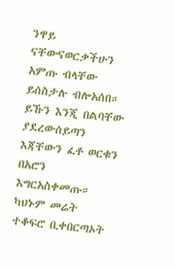ንዋይ ናቸውናወርቃችሁን አምጡ ብላቸው ይሰስታሉ ብሎአሰበ። ይኹን እንጂ በልባቸው ያደረውሰይጣን እጃቸውን ፈቶ ወርቁን በአሮን እግርአስቀመጡ። ካህኑም መሬት ተቆፍሮ ቢቀበርጣኦት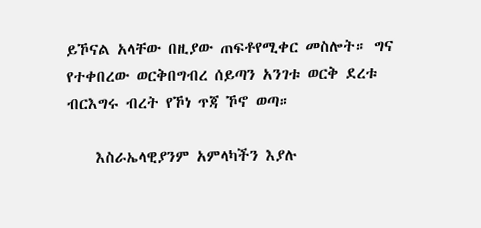ይኾናል አላቸው በዚያው ጠፍቶየሚቀር መስሎት። ግና የተቀበረው ወርቅበግብረ ሰይጣን አንገቱ ወርቅ ደረቱ ብርእግሩ ብረት የኾነ ጥጃ ኾኖ ወጣ።

    እስራኤላዊያንም አምላካችን እያሉ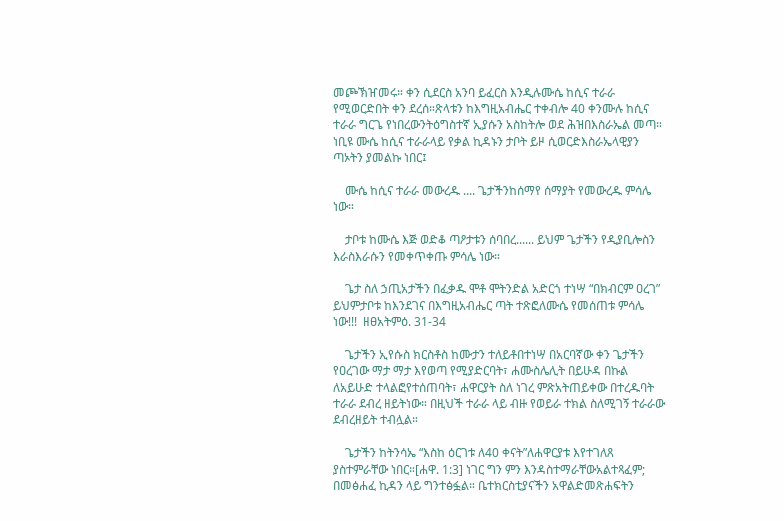መጮኽዠመሩ። ቀን ሲደርስ አንባ ይፈርስ እንዲሉሙሴ ከሲና ተራራ የሚወርድበት ቀን ደረሰ።ጽላቱን ከእግዚአብሔር ተቀብሎ 40 ቀንሙሉ ከሲና ተራራ ግርጌ የነበረውንትዕግስተኛ ኢያሱን አስከትሎ ወደ ሕዝበእስራኤል መጣ። ነቢዩ ሙሴ ከሲና ተራራላይ የቃል ኪዳኑን ታቦት ይዞ ሲወርድእስራኤላዊያን ጣኦትን ያመልኩ ነበር፤

    ሙሴ ከሲና ተራራ መውረዱ .... ጌታችንከሰማየ ሰማያት የመውረዱ ምሳሌ ነው።

    ታቦቱ ከሙሴ እጅ ወድቆ ጣዖታቱን ሰባበረ...... ይህም ጌታችን የዲያቢሎስን እራስእራሱን የመቀጥቀጡ ምሳሌ ነው።

    ጌታ ስለ ኃጢአታችን በፈቃዱ ሞቶ ሞትንድል አድርጎ ተነሣ “በክብርም ዐረገ” ይህምታቦቱ ከእንደገና በእግዚአብሔር ጣት ተጽፎለሙሴ የመሰጠቱ ምሳሌ ነው!!!  ዘፀአትምዕ. 31-34

    ጌታችን ኢየሱስ ክርስቶስ ከሙታን ተለይቶበተነሣ በአርባኛው ቀን ጌታችን የዐረገው ማታ ማታ እየወጣ የሚያድርባት፣ ሐሙስሌሊት በይሁዳ በኩል ለአይሁድ ተላልፎየተሰጠባት፣ ሐዋርያት ስለ ነገረ ምጽአትጠይቀው በተረዱባት ተራራ ደብረ ዘይትነው። በዚህች ተራራ ላይ ብዙ የወይራ ተክል ስለሚገኝ ተራራው ደብረዘይት ተብሏል።

    ጌታችን ከትንሳኤ “እስከ ዕርገቱ ለ40 ቀናት”ለሐዋርያቱ እየተገለጸ ያስተምራቸው ነበር።[ሐዋ. 1:3] ነገር ግን ምን እንዳስተማራቸውአልተጻፈም; በመፅሐፈ ኪዳን ላይ ግንተፅፏል። ቤተክርስቲያናችን አዋልድመጽሐፍትን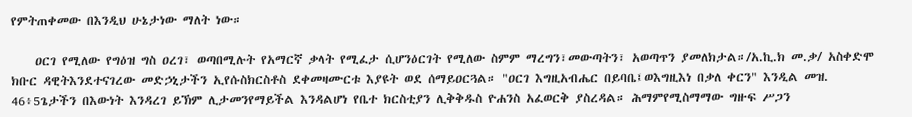የምትጠቀመው በእንዲህ ሁኔታነው ማለት ነው።

    ዐርገ የሚለው የግዕዝ ግስ ዐረገ፣ ወጣበሚሉት የአማርኛ ቃላት የሚፈታ ሲሆንዕርገት የሚለው ስምም ማረግን፣መውጣትን፣ አወጣጥን ያመለክታል።/አ.ኪ.ክ መ.ቃ/ አስቀድሞ ክቡር ዳዊትእንደተናገረው መድኃኒታችን ኢየሱስክርስቶስ ደቀመዛሙርቱ እያዩት ወደ ሰማይዐርጓል። "ዐርገ እግዚአብሔር በይባቤ፤ወእግዚእነ በቃለ ቀርን" እንዲል መዝ. 46፥5ጌታችን በእውነት እንዳረገ ይኽም ሊታመንየማይችል እንዳልሆነ የቤተ ክርስቲያን ሊቅቅዱስ ዮሐንስ አፈወርቅ ያስረዳል። ሕማምየሚስማማው ግዙፍ ሥጋን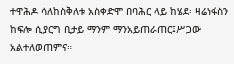ተዋሕዶ ሳለከስቅለቱ አስቀድሞ በባሕር ላይ ከሄደ፡ ዛሬነፋስን ከፍሎ ሲያርግ ቢታይ ማንም ማንአይጠራጠር፤ሥጋው አልተለወጠምና።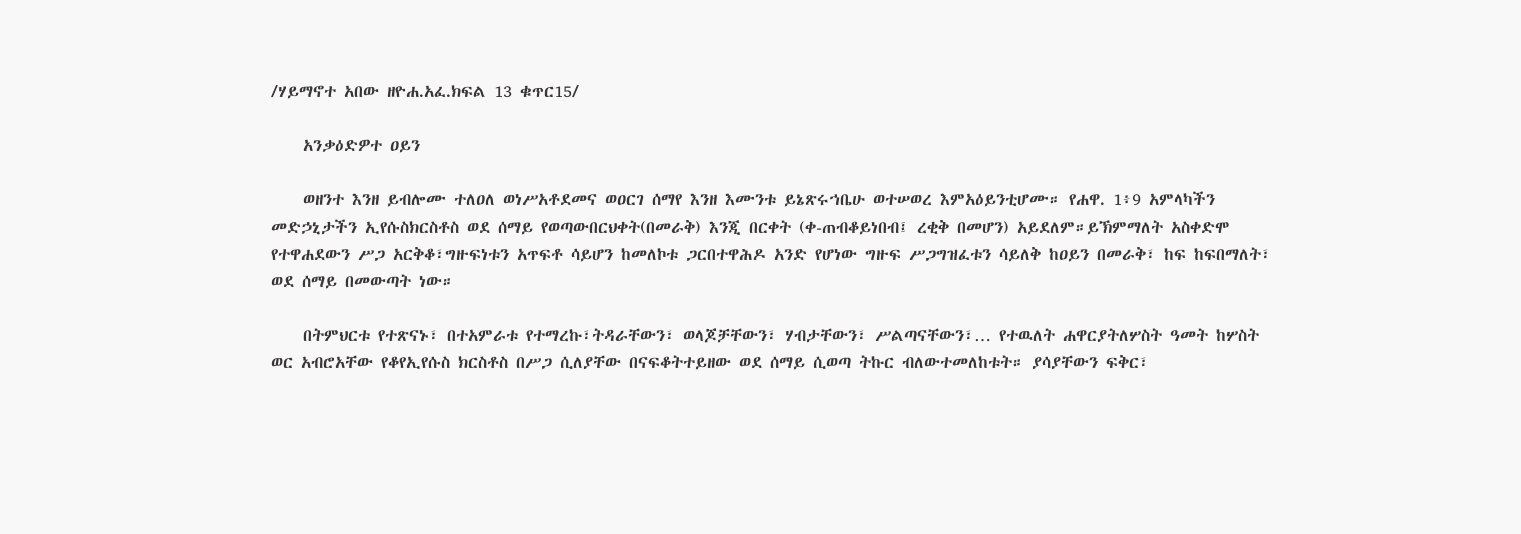/ሃይማኖተ አበው ዘዮሐ.አፈ.ክፍል 13 ቁጥር15/

    አንቃዕድዎተ ዐይን

    ወዘንተ እንዘ ይብሎሙ ተለዐለ ወነሥአቶደመና ወዐርገ ሰማየ እንዘ እሙንቱ ይኔጽሩኀቤሁ ወተሠወረ እምአዕይንቲሆሙ። የሐዋ. 1፥9 አምላካችን መድኃኒታችን ኢየሱስክርስቶስ ወደ ሰማይ የወጣውበርህቀት(በመራቅ) እንጂ በርቀት (ቀ-ጠብቆይነበብ፤ ረቂቅ በመሆን) አይደለም።ይኽምማለት አስቀድሞ የተዋሐደውን ሥጋ አርቅቆ፣ግዙፍነቱን አጥፍቶ ሳይሆን ከመለኮቱ ጋርበተዋሕዶ አንድ የሆነው ግዙፍ ሥጋግዝፈቱን ሳይለቅ ከዐይን በመራቅ፣ ከፍ ከፍበማለት፣ ወደ ሰማይ በመውጣት ነው።

    በትምህርቱ የተጽናኑ፣ በተአምራቱ የተማረኩ፣ትዳራቸውን፣ ወላጆቻቸውን፣ ሃብታቸውን፣ ሥልጣናቸውን፣… የተዉለት ሐዋርያትለሦስት ዓመት ከሦስት ወር አብሮአቸው የቆየኢየሱስ ክርስቶስ በሥጋ ሲለያቸው በናፍቆትተይዘው ወደ ሰማይ ሲወጣ ትኩር ብለውተመለከቱት። ያሳያቸውን ፍቅር፣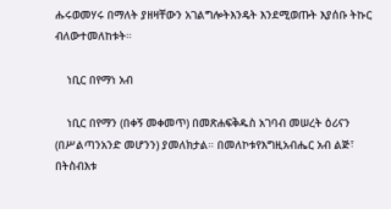ሑሩወመሃሩ በማለት ያዘዛቸውን አገልግሎትእንዴት እንደሚወጡት እያሰቡ ትኩር ብለውተመለከቱት።

    ነቢር በየማነ አብ

    ነቢር በየማን (በቀኝ መቀመጥ) በመጽሐፍቅዱስ አገባብ መሠረት ዕሪናን (በሥልጣንአንድ መሆንን) ያመለክታል። በመለኮቱየእግዚአብሔር አብ ልጅ፣ በትስብእቱ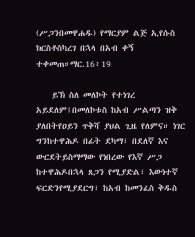(ሥጋንበመዋሐዱ) የማርያም ልጅ ኢየሱስ ክርስቶስካረገ በኋላ በአብ ቀኝ ተቀመጠ።ማር.16፥19

    ይኽ ስለ መለኮት የተነገረ አይደለም፤በመለኮቱስ ከአብ ሥልጣን ዝቅ ያለበትየዐይን ጥቅሻ ያህል ጊዜ የለምና። ነገር ግንከተዋሕዶ በፊት ደካማ፣ በደለኛ እና ውርደትይስማማው የነበረው የእኛ ሥጋ ከተዋሕዶበኋላ ጸጋን የሚያድል፣ እውነተኛ ፍርድንየሚያደርግ፣ ከአብ ከመንፈስ ቅዱስ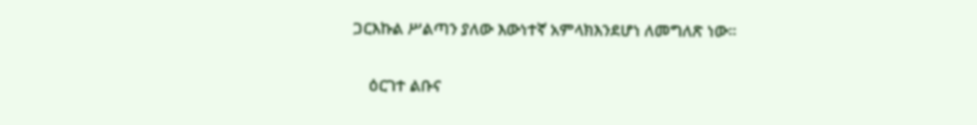ጋርእኩል ሥልጣን ያለው እውነተኛ አምላክእንደሆነ ለመግለጽ ነው።

    ዕርገተ ልቡና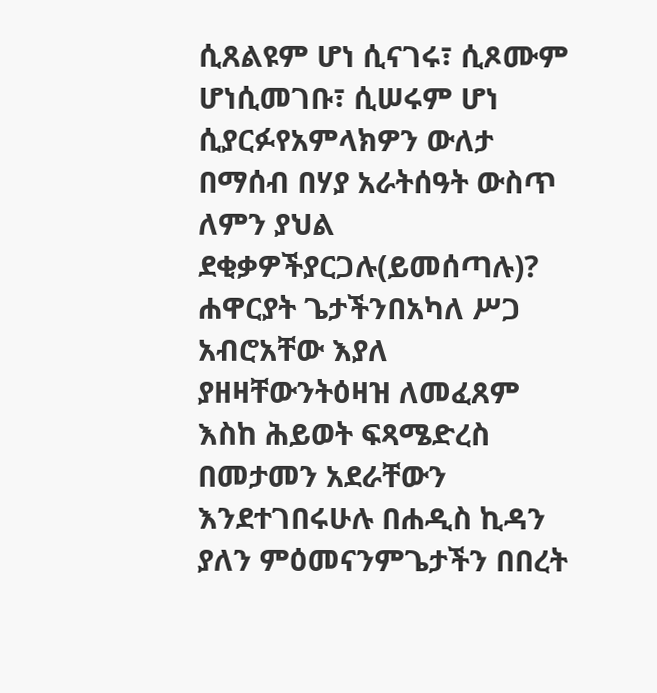ሲጸልዩም ሆነ ሲናገሩ፣ ሲጾሙም ሆነሲመገቡ፣ ሲሠሩም ሆነ ሲያርፉየአምላክዎን ውለታ በማሰብ በሃያ አራትሰዓት ውስጥ ለምን ያህል ደቂቃዎችያርጋሉ(ይመሰጣሉ)? ሐዋርያት ጌታችንበአካለ ሥጋ አብሮአቸው እያለ ያዘዛቸውንትዕዛዝ ለመፈጸም እስከ ሕይወት ፍጻሜድረስ በመታመን አደራቸውን እንደተገበሩሁሉ በሐዲስ ኪዳን ያለን ምዕመናንምጌታችን በበረት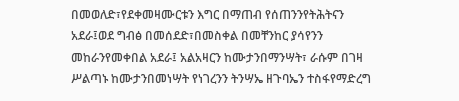በመወለድ፣የደቀመዛሙርቱን እግር በማጠብ የሰጠንንየትሕትናን አደራ፤ወደ ግብፅ በመሰደድ፣በመስቀል በመቸንከር ያሳየንን መከራንየመቀበል አደራ፤ አልአዛርን ከሙታንበማንሣት፣ ራሱም በገዛ ሥልጣኑ ከሙታንበመነሣት የነገረንን ትንሣኤ ዘጉባኤን ተስፋየማድረግ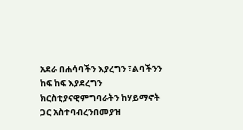አደራ በሐሳባችን እያረግን ፣ልባችንን ከፍ ከፍ እያደረግን ክርስቲያናዊምግባራትን ከሃይማኖት ጋር አስተባብረንበመያዝ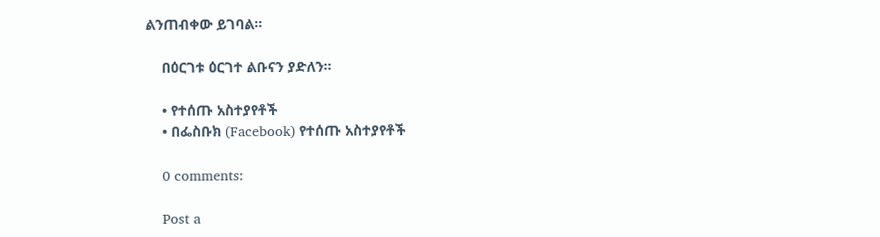ልንጠብቀው ይገባል።

    በዕርገቱ ዕርገተ ልቡናን ያድለን።

    • የተሰጡ አስተያየቶች
    • በፌስቡክ (Facebook) የተሰጡ አስተያየቶች

    0 comments:

    Post a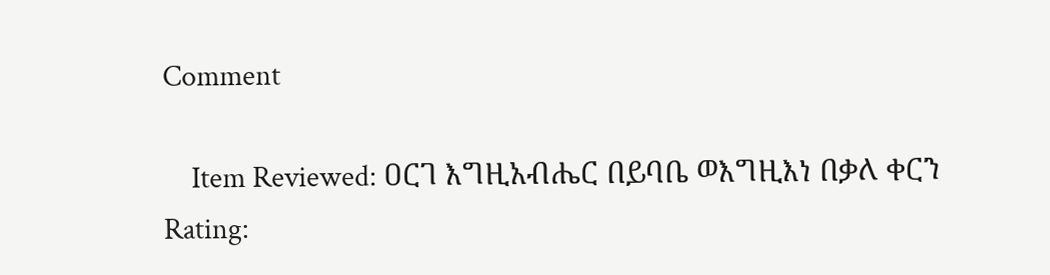Comment

    Item Reviewed: ዐርገ እግዚአብሔር በይባቤ ወእግዚእነ በቃለ ቀርን Rating: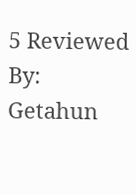5 Reviewed By: Getahun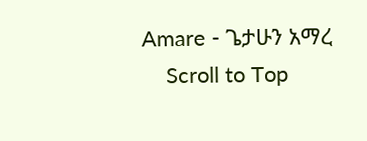Amare - ጌታሁን አማረ
    Scroll to Top